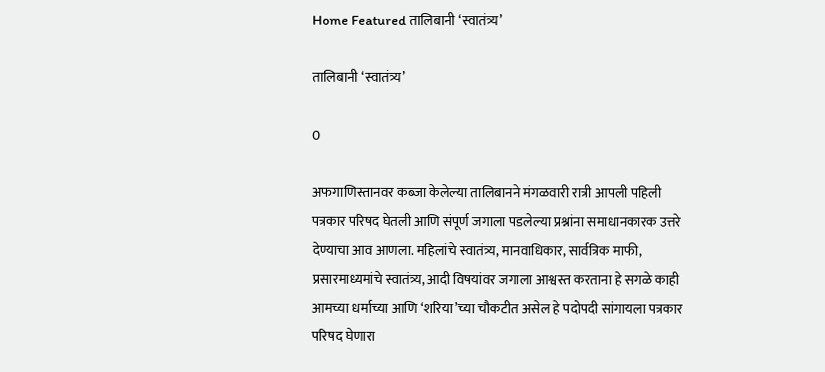Home Featured तालिबानी ‘स्वातंत्र्य’

तालिबानी ‘स्वातंत्र्य’

0

अफगाणिस्तानवर कब्जा केलेल्या तालिबानने मंगळवारी रात्री आपली पहिली पत्रकार परिषद घेतली आणि संपूर्ण जगाला पडलेल्या प्रश्नांना समाधानकारक उत्तरे देण्याचा आव आणला. महिलांचे स्वातंत्र्य, मानवाधिकार, सार्वत्रिक माफी, प्रसारमाध्यमांचे स्वातंत्र्य, आदी विषयांवर जगाला आश्वस्त करताना हे सगळे काही आमच्या धर्माच्या आणि ‘शरिया’च्या चौकटीत असेल हे पदोपदी सांगायला पत्रकार परिषद घेणारा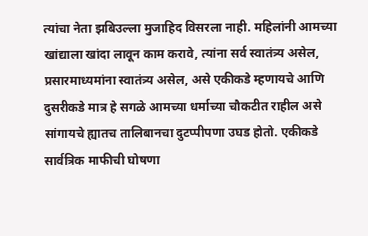त्यांचा नेता झबिउल्ला मुजाहिद विसरला नाही. महिलांनी आमच्या खांद्याला खांदा लावून काम करावे, त्यांना सर्व स्वातंत्र्य असेल, प्रसारमाध्यमांना स्वातंत्र्य असेल, असे एकीकडे म्हणायचे आणि दुसरीकडे मात्र हे सगळे आमच्या धर्माच्या चौकटीत राहील असे सांगायचे ह्यातच तालिबानचा दुटप्पीपणा उघड होतो. एकीकडे सार्वत्रिक माफीची घोषणा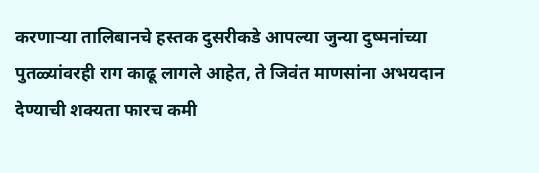करणार्‍या तालिबानचे हस्तक दुसरीकडे आपल्या जुन्या दुष्मनांच्या पुतळ्यांवरही राग काढू लागले आहेत, ते जिवंत माणसांना अभयदान देण्याची शक्यता फारच कमी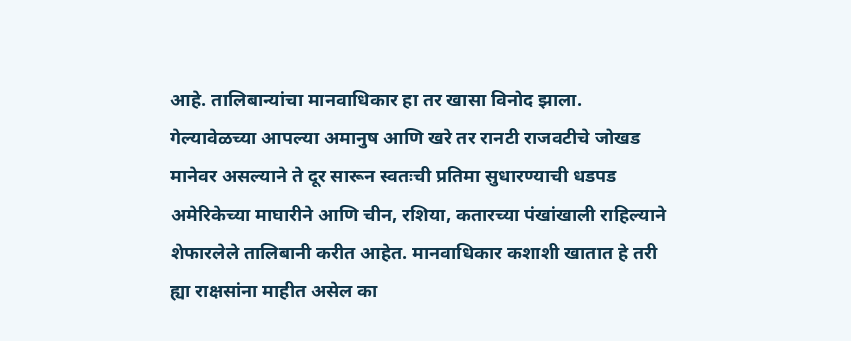आहे. तालिबान्यांचा मानवाधिकार हा तर खासा विनोद झाला. गेल्यावेळच्या आपल्या अमानुष आणि खरे तर रानटी राजवटीचे जोखड मानेवर असल्याने ते दूर सारून स्वतःची प्रतिमा सुधारण्याची धडपड अमेरिकेच्या माघारीने आणि चीन, रशिया, कतारच्या पंखांखाली राहिल्याने शेफारलेले तालिबानी करीत आहेत. मानवाधिकार कशाशी खातात हे तरी ह्या राक्षसांना माहीत असेल का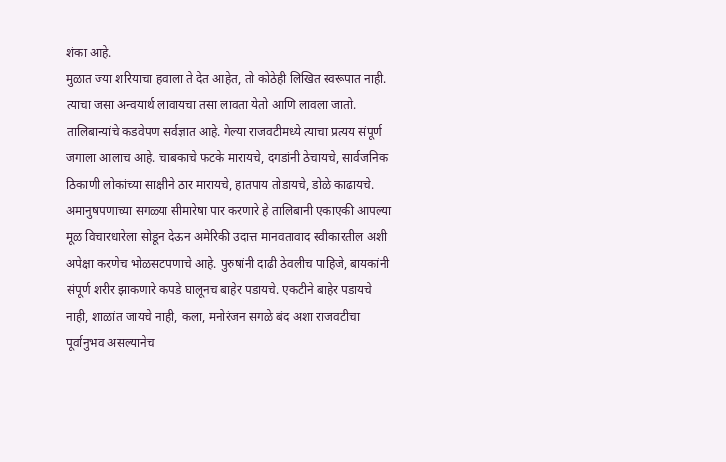शंका आहे.
मुळात ज्या शरियाचा हवाला ते देत आहेत, तो कोठेही लिखित स्वरूपात नाही. त्याचा जसा अन्वयार्थ लावायचा तसा लावता येतो आणि लावला जातो. तालिबान्यांचे कडवेपण सर्वज्ञात आहे. गेल्या राजवटीमध्ये त्याचा प्रत्यय संपूर्ण जगाला आलाच आहे. चाबकाचे फटके मारायचे, दगडांनी ठेचायचे, सार्वजनिक ठिकाणी लोकांच्या साक्षीने ठार मारायचे, हातपाय तोडायचे, डोळे काढायचे. अमानुषपणाच्या सगळ्या सीमारेषा पार करणारे हे तालिबानी एकाएकी आपल्या मूळ विचारधारेला सोडून देऊन अमेरिकी उदात्त मानवतावाद स्वीकारतील अशी अपेक्षा करणेच भोळसटपणाचे आहे. पुरुषांनी दाढी ठेवलीच पाहिजे, बायकांनी संपूर्ण शरीर झाकणारे कपडे घालूनच बाहेर पडायचे. एकटीने बाहेर पडायचे नाही, शाळांत जायचे नाही, कला, मनोरंजन सगळे बंद अशा राजवटीचा पूर्वानुभव असल्यानेच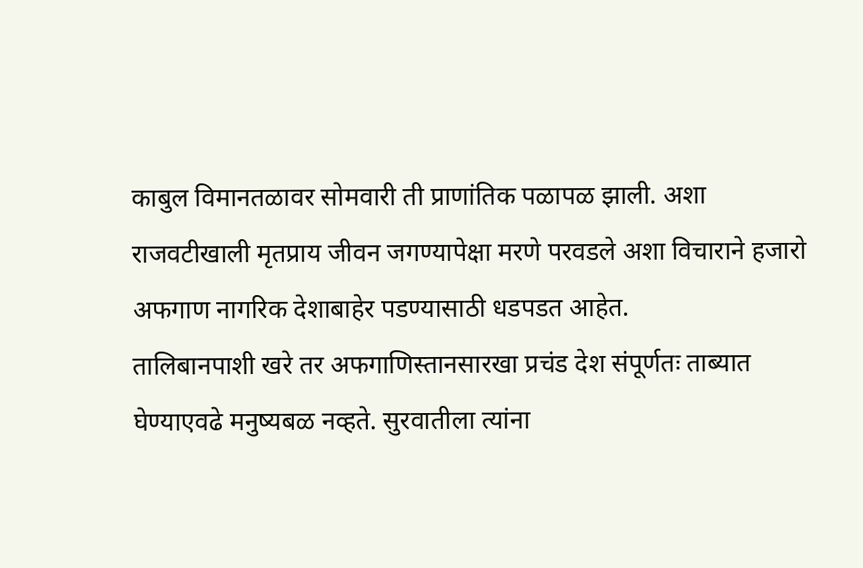काबुल विमानतळावर सोमवारी ती प्राणांतिक पळापळ झाली. अशा राजवटीखाली मृतप्राय जीवन जगण्यापेक्षा मरणे परवडले अशा विचाराने हजारो अफगाण नागरिक देशाबाहेर पडण्यासाठी धडपडत आहेत.
तालिबानपाशी खरे तर अफगाणिस्तानसारखा प्रचंड देश संपूर्णतः ताब्यात घेण्याएवढे मनुष्यबळ नव्हते. सुरवातीला त्यांना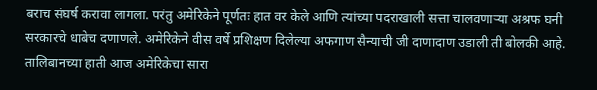बराच संघर्ष करावा लागला. परंतु अमेरिकेने पूर्णतः हात वर केले आणि त्यांच्या पदराखाली सत्ता चालवणार्‍या अश्रफ घनी सरकारचे धाबेच दणाणले. अमेरिकेने वीस वर्षे प्रशिक्षण दिलेल्या अफगाण सैन्याची जी दाणादाण उडाली ती बोलकी आहे. तालिबानच्या हाती आज अमेरिकेचा सारा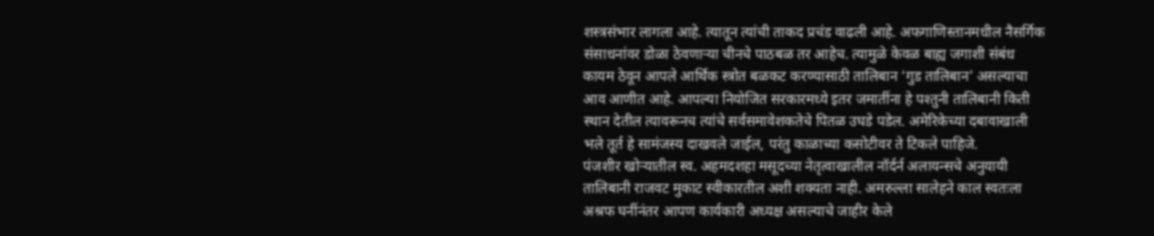शस्त्रसंभार लागला आहे. त्यातून त्यांची ताकद प्रचंड वाढली आहे. अफगाणिस्तानमधील नैसर्गिक संसाधनांवर डोळा ठेवणार्‍या चीनचे पाठबळ तर आहेच. त्यामुळे केवळ बाह्य जगाशी संबंध कायम ठेवून आपले आर्थिक स्त्रोत बळकट करण्यासाठी तालिबान ‘गुड तालिबान’ असल्याचा आव आणीत आहे. आपल्या नियोजित सरकारमध्ये इतर जमातींना हे पश्तुनी तालिबानी किती स्थान देतील त्यावरूनच त्यांचे सर्वसमावेशकतेचे पितळ उघडे पडेल. अमेरिकेच्या दबावाखाली भले तूर्त हे सामंजस्य दाखवले जाईल, परंतु काळाच्या कसोटीवर ते टिकले पाहिजे.
पंजशीर खोर्‍यातील स्व. अहमदशहा मसूदच्या नेतृत्वाखालील नॉर्दर्न अलायन्सचे अनुयायी तालिबानी राजवट मुकाट स्वीकारतील अशी शक्यता नाही. अमरुल्ला सालेहने काल स्वतःला अश्रफ घनींनंतर आपण कार्यकारी अध्यक्ष असल्याचे जाहीर केले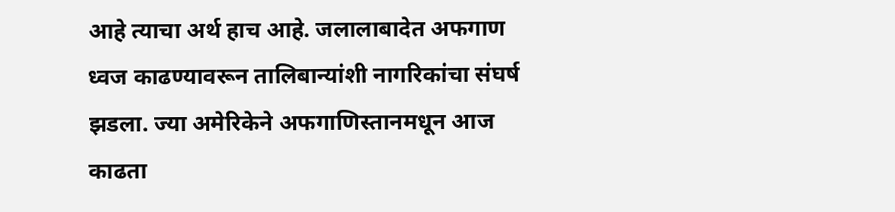आहे त्याचा अर्थ हाच आहे. जलालाबादेत अफगाण ध्वज काढण्यावरून तालिबान्यांशी नागरिकांचा संघर्ष झडला. ज्या अमेरिकेने अफगाणिस्तानमधून आज काढता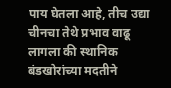पाय घेतला आहे, तीच उद्या चीनचा तेथे प्रभाव वाढू लागला की स्थानिक बंडखोरांच्या मदतीने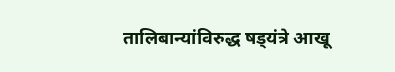तालिबान्यांविरुद्ध षड्‌यंत्रे आखू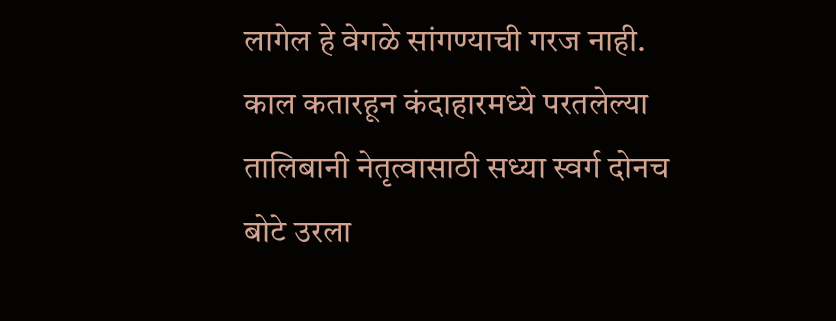लागेल हे वेगळे सांगण्याची गरज नाही. काल कतारहून कंदाहारमध्ये परतलेल्या तालिबानी नेतृत्वासाठी सध्या स्वर्ग दोनच बोटे उरला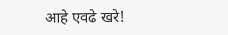आहे एवढे खरे!